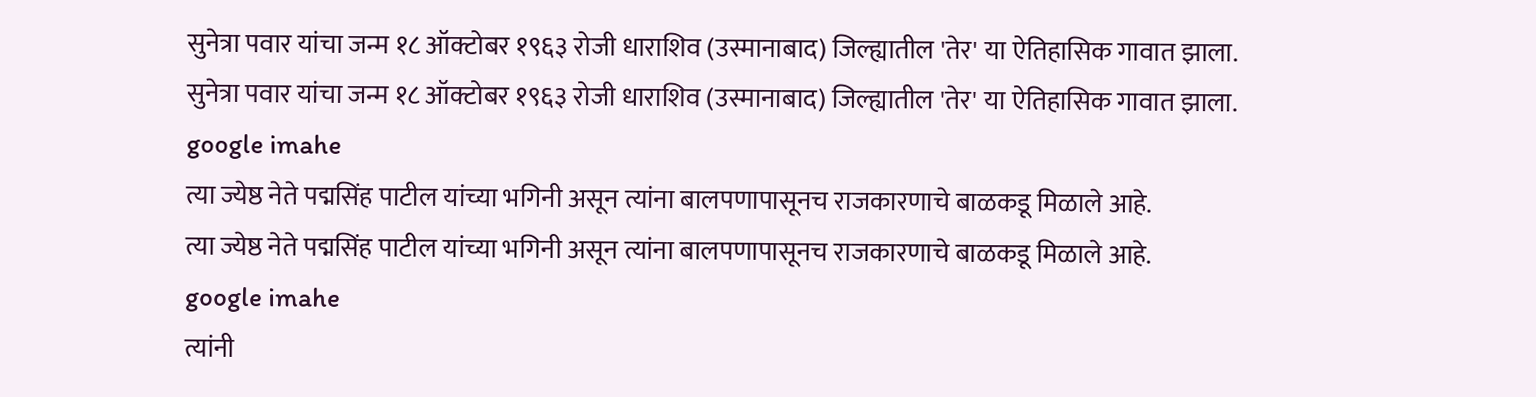सुनेत्रा पवार यांचा जन्म १८ ऑक्टोबर १९६३ रोजी धाराशिव (उस्मानाबाद) जिल्ह्यातील 'तेर' या ऐतिहासिक गावात झाला.
सुनेत्रा पवार यांचा जन्म १८ ऑक्टोबर १९६३ रोजी धाराशिव (उस्मानाबाद) जिल्ह्यातील 'तेर' या ऐतिहासिक गावात झाला.
google imahe
त्या ज्येष्ठ नेते पद्मसिंह पाटील यांच्या भगिनी असून त्यांना बालपणापासूनच राजकारणाचे बाळकडू मिळाले आहे.
त्या ज्येष्ठ नेते पद्मसिंह पाटील यांच्या भगिनी असून त्यांना बालपणापासूनच राजकारणाचे बाळकडू मिळाले आहे.
google imahe
त्यांनी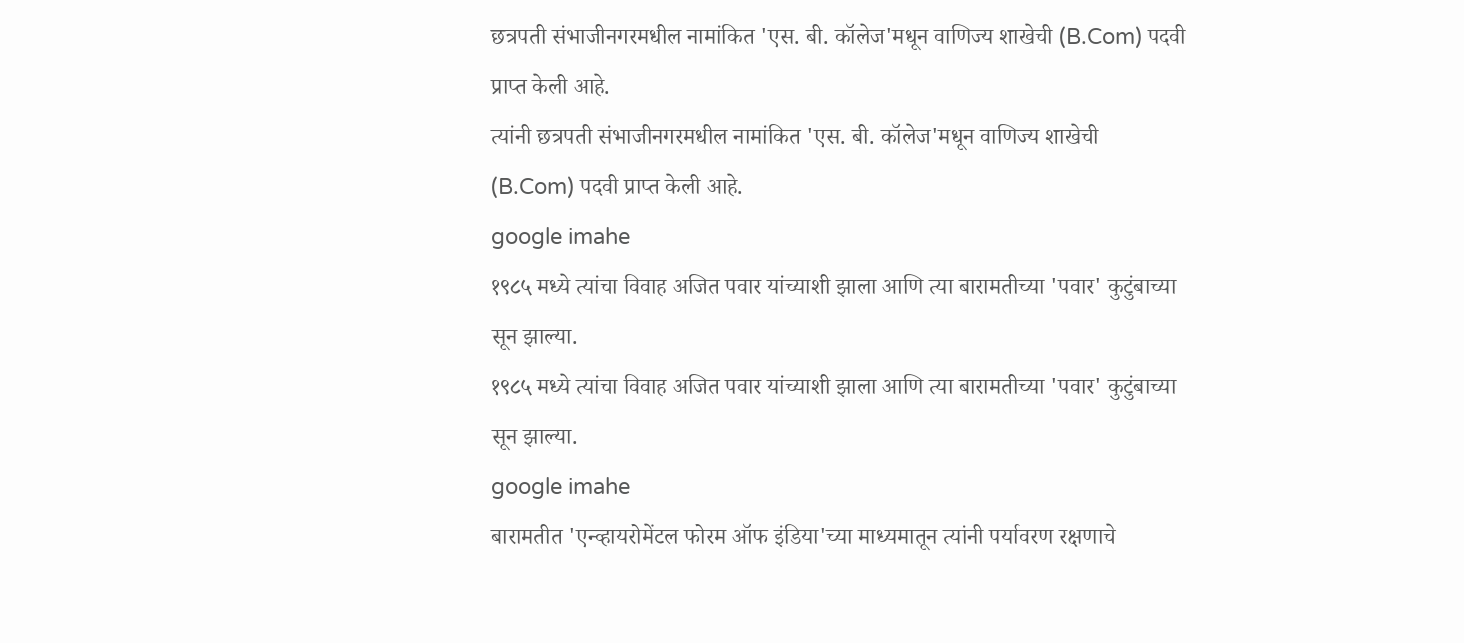छत्रपती संभाजीनगरमधील नामांकित 'एस. बी. कॉलेज'मधून वाणिज्य शाखेची (B.Com) पदवी प्राप्त केली आहे.
त्यांनी छत्रपती संभाजीनगरमधील नामांकित 'एस. बी. कॉलेज'मधून वाणिज्य शाखेची (B.Com) पदवी प्राप्त केली आहे.
google imahe
१९८५ मध्ये त्यांचा विवाह अजित पवार यांच्याशी झाला आणि त्या बारामतीच्या 'पवार' कुटुंबाच्या सून झाल्या.
१९८५ मध्ये त्यांचा विवाह अजित पवार यांच्याशी झाला आणि त्या बारामतीच्या 'पवार' कुटुंबाच्या सून झाल्या.
google imahe
बारामतीत 'एन्व्हायरोमेंटल फोरम ऑफ इंडिया'च्या माध्यमातून त्यांनी पर्यावरण रक्षणाचे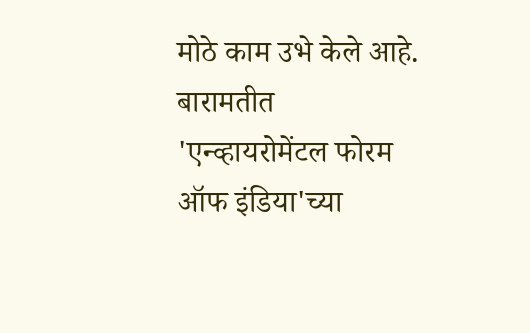मोठे काम उभे केले आहे.
बारामतीत 'एन्व्हायरोमेंटल फोरम ऑफ इंडिया'च्या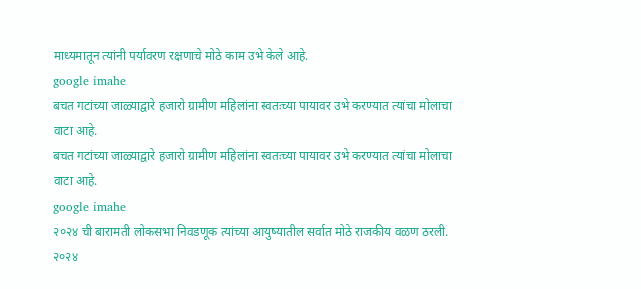माध्यमातून त्यांनी पर्यावरण रक्षणाचे मोठे काम उभे केले आहे.
google imahe
बचत गटांच्या जाळ्याद्वारे हजारो ग्रामीण महिलांना स्वतःच्या पायावर उभे करण्यात त्यांचा मोलाचा वाटा आहे.
बचत गटांच्या जाळ्याद्वारे हजारो ग्रामीण महिलांना स्वतःच्या पायावर उभे करण्यात त्यांचा मोलाचा वाटा आहे.
google imahe
२०२४ ची बारामती लोकसभा निवडणूक त्यांच्या आयुष्यातील सर्वात मोठे राजकीय वळण ठरली.
२०२४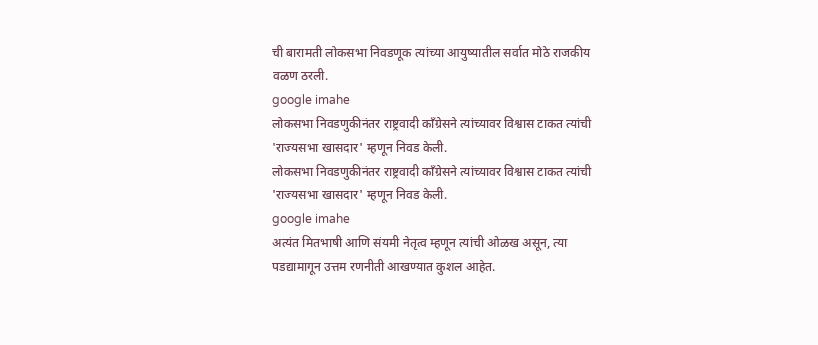ची बारामती लोकसभा निवडणूक त्यांच्या आयुष्यातील सर्वात मोठे राजकीय वळण ठरली.
google imahe
लोकसभा निवडणुकीनंतर राष्ट्रवादी काँग्रेसने त्यांच्यावर विश्वास टाकत त्यांची 'राज्यसभा खासदार' म्हणून निवड केली.
लोकसभा निवडणुकीनंतर राष्ट्रवादी काँग्रेसने त्यांच्यावर विश्वास टाकत त्यांची 'राज्यसभा खासदार' म्हणून निवड केली.
google imahe
अत्यंत मितभाषी आणि संयमी नेतृत्व म्हणून त्यांची ओळख असून, त्या पडद्यामागून उत्तम रणनीती आखण्यात कुशल आहेत.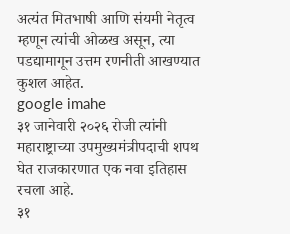अत्यंत मितभाषी आणि संयमी नेतृत्व म्हणून त्यांची ओळख असून, त्या पडद्यामागून उत्तम रणनीती आखण्यात कुशल आहेत.
google imahe
३१ जानेवारी २०२६ रोजी त्यांनी महाराष्ट्राच्या उपमुख्यमंत्रीपदाची शपथ घेत राजकारणात एक नवा इतिहास रचला आहे.
३१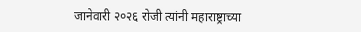जानेवारी २०२६ रोजी त्यांनी महाराष्ट्राच्या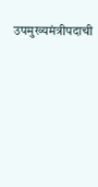उपमुख्यमंत्रीपदाची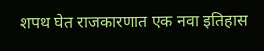शपथ घेत राजकारणात एक नवा इतिहास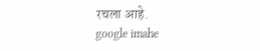रचला आहे.
google imahe